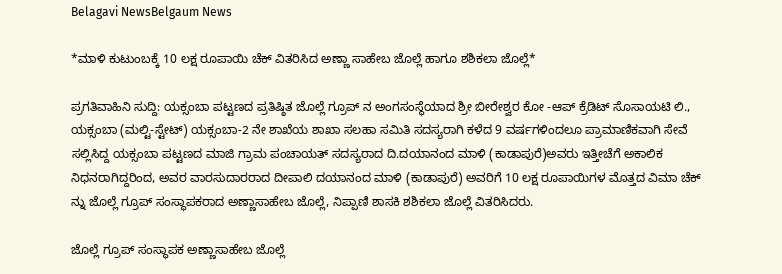Belagavi NewsBelgaum News

*ಮಾಳಿ ಕುಟುಂಬಕ್ಕೆ 10 ಲಕ್ಷ ರೂಪಾಯಿ ಚೆಕ್ ವಿತರಿಸಿದ ಅಣ್ಣಾ ಸಾಹೇಬ ಜೊಲ್ಲೆ ಹಾಗೂ ಶಶಿಕಲಾ ಜೊಲ್ಲೆ*

ಪ್ರಗತಿವಾಹಿನಿ ಸುದ್ದಿ: ಯಕ್ಸಂಬಾ ಪಟ್ಟಣದ ಪ್ರತಿಷ್ಠಿತ ಜೊಲ್ಲೆ ಗ್ರೂಪ್ ನ ಅಂಗಸಂಸ್ಥೆಯಾದ ಶ್ರೀ ಬೀರೇಶ್ವರ ಕೋ -ಆಪ್ ಕ್ರೆಡಿಟ್ ಸೊಸಾಯಟಿ ಲಿ., ಯಕ್ಸಂಬಾ (ಮಲ್ಟಿ-ಸ್ಟೇಟ್) ಯಕ್ಸಂಬಾ-2 ನೇ ಶಾಖೆಯ ಶಾಖಾ ಸಲಹಾ ಸಮಿತಿ ಸದಸ್ಯರಾಗಿ ಕಳೆದ 9 ವರ್ಷಗಳಿಂದಲೂ ಪ್ರಾಮಾಣಿಕವಾಗಿ ಸೇವೆ ಸಲ್ಲಿಸಿದ್ದ ಯಕ್ಸಂಬಾ ಪಟ್ಟಣದ ಮಾಜಿ ಗ್ರಾಮ ಪಂಚಾಯತ್ ಸದಸ್ಯರಾದ ದಿ.ದಯಾನಂದ ಮಾಳಿ (ಕಾಡಾಪುರೆ)ಅವರು ಇತ್ತೀಚೆಗೆ ಅಕಾಲಿಕ ನಿಧನರಾಗಿದ್ದರಿಂದ, ಅವರ ವಾರಸುದಾರರಾದ ದೀಪಾಲಿ ದಯಾನಂದ ಮಾಳಿ (ಕಾಡಾಪುರೆ) ಅವರಿಗೆ 10 ಲಕ್ಷ ರೂಪಾಯಿಗಳ ಮೊತ್ತದ ವಿಮಾ ಚೆಕ್ ನ್ನು ಜೊಲ್ಲೆ ಗ್ರೂಪ್ ಸಂಸ್ಥಾಪಕರಾದ ಅಣ್ಣಾಸಾಹೇಬ ಜೊಲ್ಲೆ, ನಿಪ್ಪಾಣಿ ಶಾಸಕಿ ಶಶಿಕಲಾ ಜೊಲ್ಲೆ ವಿತರಿಸಿದರು.

ಜೊಲ್ಲೆ ಗ್ರೂಪ್ ಸಂಸ್ಥಾಪಕ ಅಣ್ಣಾಸಾಹೇಬ ಜೊಲ್ಲೆ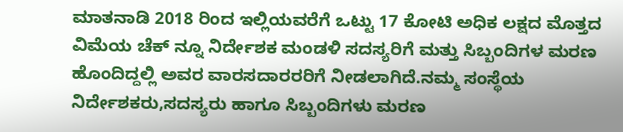ಮಾತನಾಡಿ 2018 ರಿಂದ ಇಲ್ಲಿಯವರೆಗೆ ಒಟ್ಟು 17 ಕೋಟಿ ಅಧಿಕ ಲಕ್ಷದ ಮೊತ್ತದ ವಿಮೆಯ ಚೆಕ್ ನ್ನೂ ನಿರ್ದೇಶಕ ಮಂಡಳಿ ಸದಸ್ಯರಿಗೆ ಮತ್ತು ಸಿಬ್ಬಂದಿಗಳ ಮರಣ ಹೊಂದಿದ್ದಲ್ಲಿ ಅವರ ವಾರಸದಾರರರಿಗೆ ನೀಡಲಾಗಿದೆ.ನಮ್ಮ ಸಂಸ್ಥೆಯ ನಿರ್ದೇಶಕರು,ಸದಸ್ಯರು ಹಾಗೂ ಸಿಬ್ಬಂದಿಗಳು ಮರಣ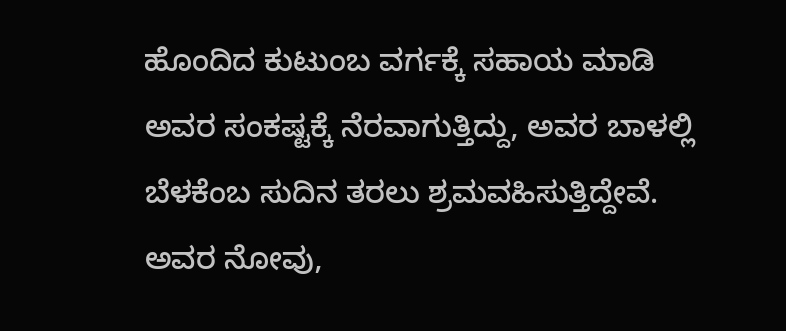ಹೊಂದಿದ ಕುಟುಂಬ ವರ್ಗಕ್ಕೆ ಸಹಾಯ ಮಾಡಿ ಅವರ ಸಂಕಷ್ಟಕ್ಕೆ ನೆರವಾಗುತ್ತಿದ್ದು, ಅವರ ಬಾಳಲ್ಲಿ ಬೆಳಕೆಂಬ ಸುದಿನ ತರಲು ಶ್ರಮವಹಿಸುತ್ತಿದ್ದೇವೆ. ಅವರ ನೋವು,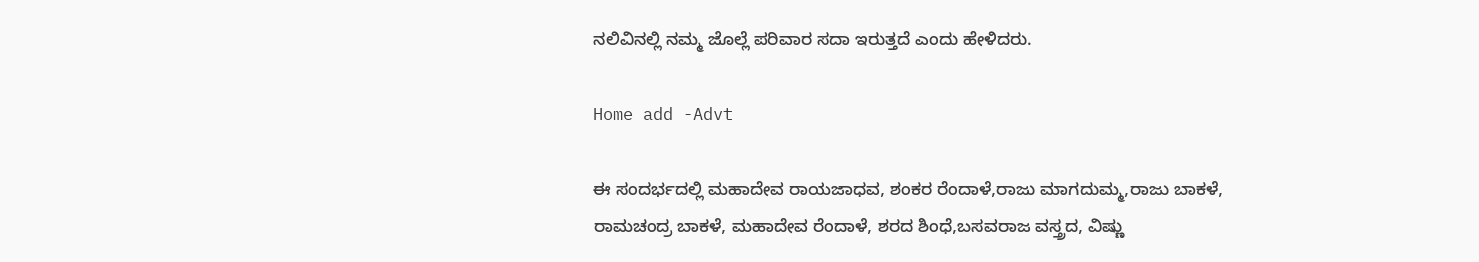ನಲಿವಿನಲ್ಲಿ ನಮ್ಮ ಜೊಲ್ಲೆ ಪರಿವಾರ ಸದಾ ಇರುತ್ತದೆ ಎಂದು ಹೇಳಿದರು.

Home add -Advt

ಈ ಸಂದರ್ಭದಲ್ಲಿ ಮಹಾದೇವ ರಾಯಜಾಧವ, ಶಂಕರ ರೆಂದಾಳೆ,ರಾಜು ಮಾಗದುಮ್ಮ,ರಾಜು ಬಾಕಳೆ, ರಾಮಚಂದ್ರ ಬಾಕಳೆ, ಮಹಾದೇವ ರೆಂದಾಳೆ, ಶರದ ಶಿಂಧೆ,ಬಸವರಾಜ ವಸ್ತ್ರದ, ವಿಷ್ಣು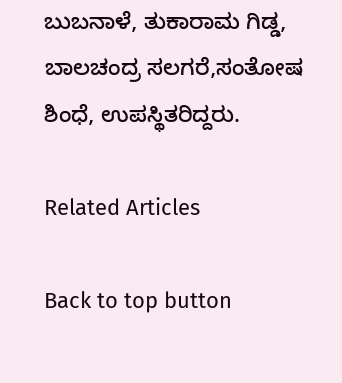ಬುಬನಾಳೆ, ತುಕಾರಾಮ ಗಿಡ್ಡ, ಬಾಲಚಂದ್ರ ಸಲಗರೆ,ಸಂತೋಷ ಶಿಂಧೆ, ಉಪಸ್ಥಿತರಿದ್ದರು.

Related Articles

Back to top button